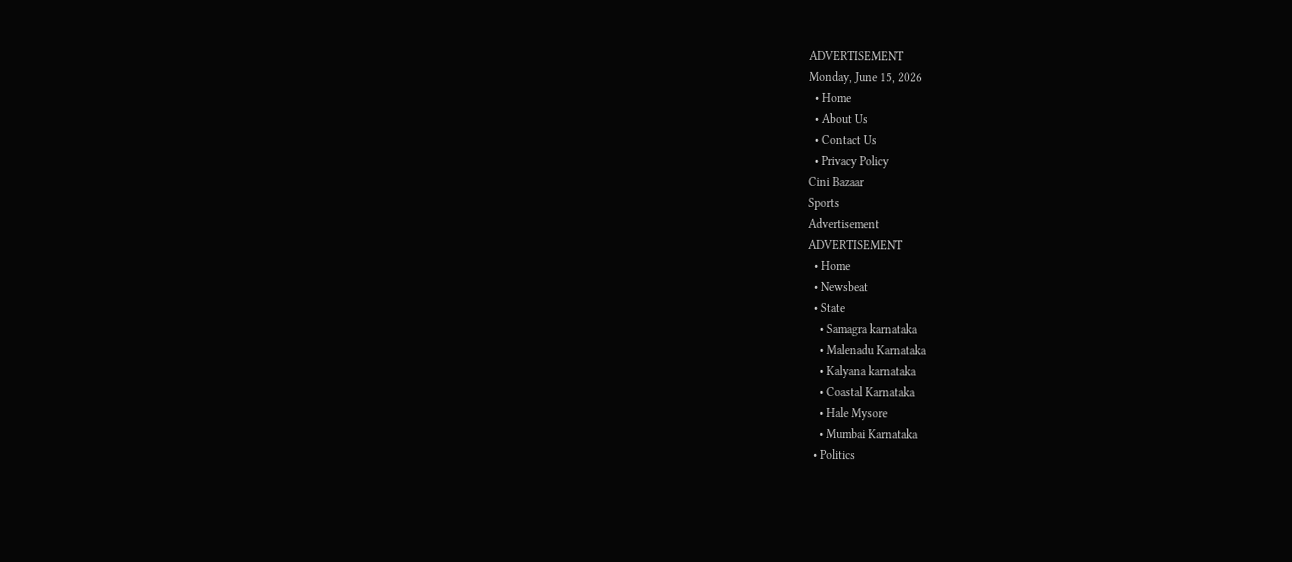ADVERTISEMENT
Monday, June 15, 2026
  • Home
  • About Us
  • Contact Us
  • Privacy Policy
Cini Bazaar
Sports
Advertisement
ADVERTISEMENT
  • Home
  • Newsbeat
  • State
    • Samagra karnataka
    • Malenadu Karnataka
    • Kalyana karnataka
    • Coastal Karnataka
    • Hale Mysore
    • Mumbai Karnataka
  • Politics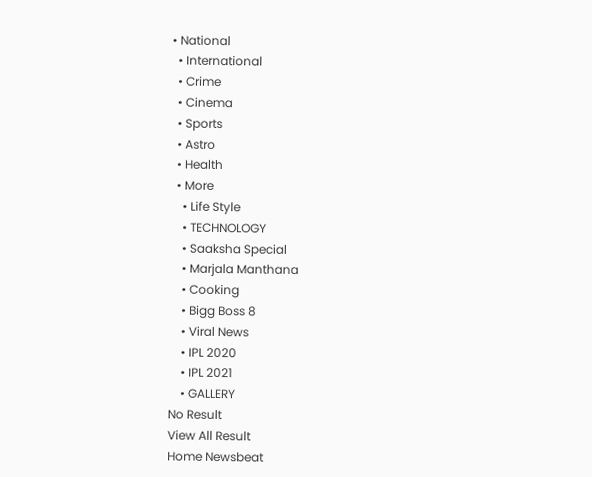• National
  • International
  • Crime
  • Cinema
  • Sports
  • Astro
  • Health
  • More
    • Life Style
    • TECHNOLOGY
    • Saaksha Special
    • Marjala Manthana
    • Cooking
    • Bigg Boss 8
    • Viral News
    • IPL 2020
    • IPL 2021
    • GALLERY
No Result
View All Result
Home Newsbeat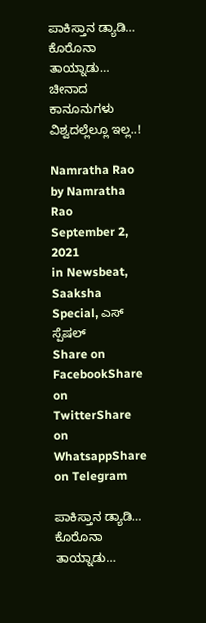ಪಾಕಿಸ್ತಾನ ಡ್ಯಾಡಿ… ಕೊರೊನಾ ತಾಯ್ನಾಡು… ಚೀನಾದ ಕಾನೂನುಗಳು ವಿಶ್ವದಲ್ಲೆಲ್ಲೂ ಇಲ್ಲ..!

Namratha Rao by Namratha Rao
September 2, 2021
in Newsbeat, Saaksha Special, ಎಸ್ ಸ್ಪೆಷಲ್
Share on FacebookShare on TwitterShare on WhatsappShare on Telegram

ಪಾಕಿಸ್ತಾನ ಡ್ಯಾಡಿ… ಕೊರೊನಾ ತಾಯ್ನಾಡು…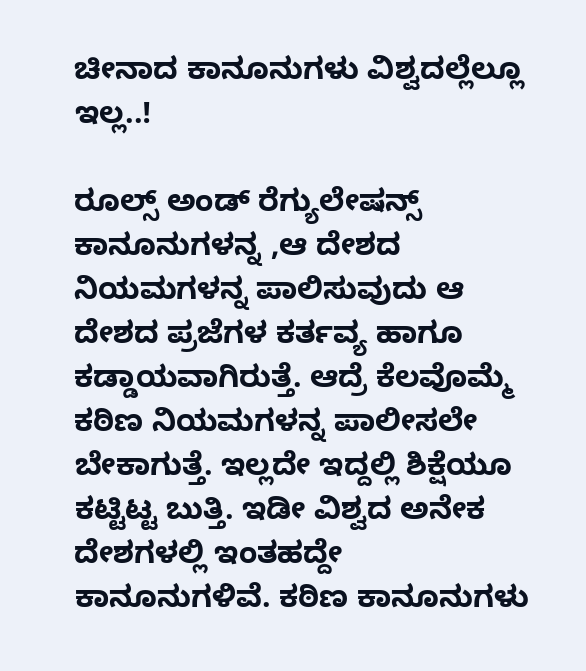ಚೀನಾದ ಕಾನೂನುಗಳು ವಿಶ್ವದಲ್ಲೆಲ್ಲೂ ಇಲ್ಲ..!

ರೂಲ್ಸ್ ಅಂಡ್ ರೆಗ್ಯುಲೇಷನ್ಸ್ ಕಾನೂನುಗಳನ್ನ ,ಆ ದೇಶದ ನಿಯಮಗಳನ್ನ ಪಾಲಿಸುವುದು ಆ ದೇಶದ ಪ್ರಜೆಗಳ ಕರ್ತವ್ಯ ಹಾಗೂ ಕಡ್ಡಾಯವಾಗಿರುತ್ತೆ. ಆದ್ರೆ ಕೆಲವೊಮ್ಮೆ ಕಠಿಣ ನಿಯಮಗಳನ್ನ ಪಾಲೀಸಲೇ ಬೇಕಾಗುತ್ತೆ. ಇಲ್ಲದೇ ಇದ್ದಲ್ಲಿ ಶಿಕ್ಷೆಯೂ ಕಟ್ಟಿಟ್ಟ ಬುತ್ತಿ. ಇಡೀ ವಿಶ್ವದ ಅನೇಕ ದೇಶಗಳಲ್ಲಿ ಇಂತಹದ್ದೇ ಕಾನೂನುಗಳಿವೆ. ಕಠಿಣ ಕಾನೂನುಗಳು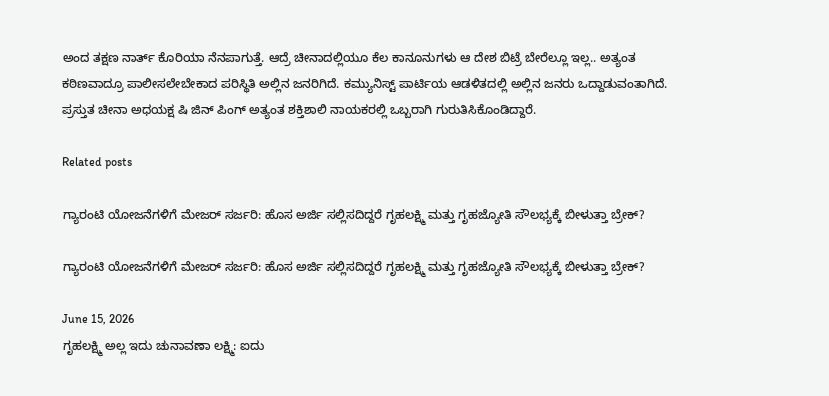ಅಂದ ತಕ್ಷಣ ನಾರ್ತ್ ಕೊರಿಯಾ ನೆನಪಾಗುತ್ತೆ. ಆದ್ರೆ ಚೀನಾದಲ್ಲಿಯೂ ಕೆಲ ಕಾನೂನುಗಳು ಆ ದೇಶ ಬಿಟ್ರೆ ಬೇರೆಲ್ಲೂ ಇಲ್ಲ.. ಅತ್ಯಂತ ಕಠಿಣವಾದ್ರೂ ಪಾಲೀಸಲೇಬೇಕಾದ ಪರಿಸ್ಥಿತಿ ಅಲ್ಲಿನ ಜನರಿಗಿದೆ. ಕಮ್ಯುನಿಸ್ಟ್ ಪಾರ್ಟಿಯ ಆಡಳಿತದಲ್ಲಿ ಅಲ್ಲಿನ ಜನರು ಒದ್ದಾಡುವಂತಾಗಿದೆ. ಪ್ರಸ್ತುತ ಚೀನಾ ಅಧಯಕ್ಷ ಷಿ ಜಿನ್ ಪಿಂಗ್ ಅತ್ಯಂತ ಶಕ್ತಿಶಾಲಿ ನಾಯಕರಲ್ಲಿ ಒಬ್ಬರಾಗಿ ಗುರುತಿಸಿಕೊಂಡಿದ್ದಾರೆ.

Related posts

ಗ್ಯಾರಂಟಿ ಯೋಜನೆಗಳಿಗೆ ಮೇಜರ್ ಸರ್ಜರಿ: ಹೊಸ ಅರ್ಜಿ ಸಲ್ಲಿಸದಿದ್ದರೆ ಗೃಹಲಕ್ಷ್ಮಿ ಮತ್ತು ಗೃಹಜ್ಯೋತಿ ಸೌಲಭ್ಯಕ್ಕೆ ಬೀಳುತ್ತಾ ಬ್ರೇಕ್?

ಗ್ಯಾರಂಟಿ ಯೋಜನೆಗಳಿಗೆ ಮೇಜರ್ ಸರ್ಜರಿ: ಹೊಸ ಅರ್ಜಿ ಸಲ್ಲಿಸದಿದ್ದರೆ ಗೃಹಲಕ್ಷ್ಮಿ ಮತ್ತು ಗೃಹಜ್ಯೋತಿ ಸೌಲಭ್ಯಕ್ಕೆ ಬೀಳುತ್ತಾ ಬ್ರೇಕ್?

June 15, 2026
ಗೃಹಲಕ್ಷ್ಮಿ ಅಲ್ಲ ಇದು ಚುನಾವಣಾ ಲಕ್ಷ್ಮಿ: ಐದು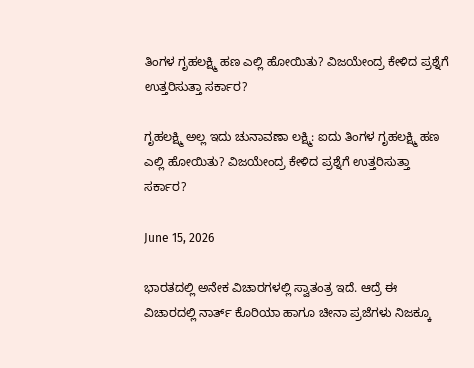ತಿಂಗಳ ಗೃಹಲಕ್ಷ್ಮಿ ಹಣ ಎಲ್ಲಿ ಹೋಯಿತು? ವಿಜಯೇಂದ್ರ ಕೇಳಿದ ಪ್ರಶ್ನೆಗೆ ಉತ್ತರಿಸುತ್ತಾ ಸರ್ಕಾರ?

ಗೃಹಲಕ್ಷ್ಮಿ ಅಲ್ಲ ಇದು ಚುನಾವಣಾ ಲಕ್ಷ್ಮಿ: ಐದು ತಿಂಗಳ ಗೃಹಲಕ್ಷ್ಮಿ ಹಣ ಎಲ್ಲಿ ಹೋಯಿತು? ವಿಜಯೇಂದ್ರ ಕೇಳಿದ ಪ್ರಶ್ನೆಗೆ ಉತ್ತರಿಸುತ್ತಾ ಸರ್ಕಾರ?

June 15, 2026

ಭಾರತದಲ್ಲಿ ಅನೇಕ ವಿಚಾರಗಳಲ್ಲಿ ಸ್ವಾತಂತ್ರ ಇದೆ. ಆದ್ರೆ ಈ ವಿಚಾರದಲ್ಲಿ ನಾರ್ತ್ ಕೊರಿಯಾ ಹಾಗೂ ಚೀನಾ ಪ್ರಜೆಗಳು ನಿಜಕ್ಕೂ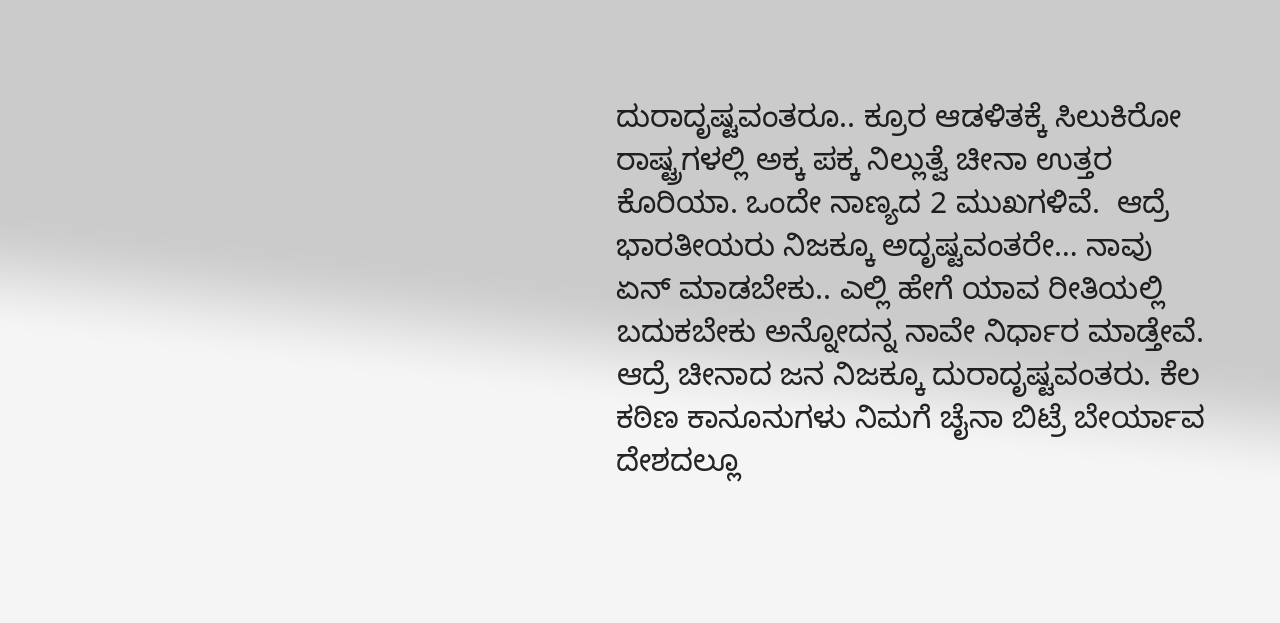ದುರಾದೃಷ್ಟವಂತರೂ.. ಕ್ರೂರ ಆಡಳಿತಕ್ಕೆ ಸಿಲುಕಿರೋ ರಾಷ್ಟ್ರಗಳಲ್ಲಿ ಅಕ್ಕ ಪಕ್ಕ ನಿಲ್ಲುತ್ವೆ ಚೀನಾ ಉತ್ತರ ಕೊರಿಯಾ. ಒಂದೇ ನಾಣ್ಯದ 2 ಮುಖಗಳಿವೆ.  ಆದ್ರೆ ಭಾರತೀಯರು ನಿಜಕ್ಕೂ ಅದೃಷ್ಟವಂತರೇ… ನಾವು ಏನ್ ಮಾಡಬೇಕು.. ಎಲ್ಲಿ ಹೇಗೆ ಯಾವ ರೀತಿಯಲ್ಲಿ ಬದುಕಬೇಕು ಅನ್ನೋದನ್ನ ನಾವೇ ನಿರ್ಧಾರ ಮಾಡ್ತೇವೆ. ಆದ್ರೆ ಚೀನಾದ ಜನ ನಿಜಕ್ಕೂ ದುರಾದೃಷ್ಟವಂತರು. ಕೆಲ ಕಠಿಣ ಕಾನೂನುಗಳು ನಿಮಗೆ ಚೈನಾ ಬಿಟ್ರೆ ಬೇರ್ಯಾವ ದೇಶದಲ್ಲೂ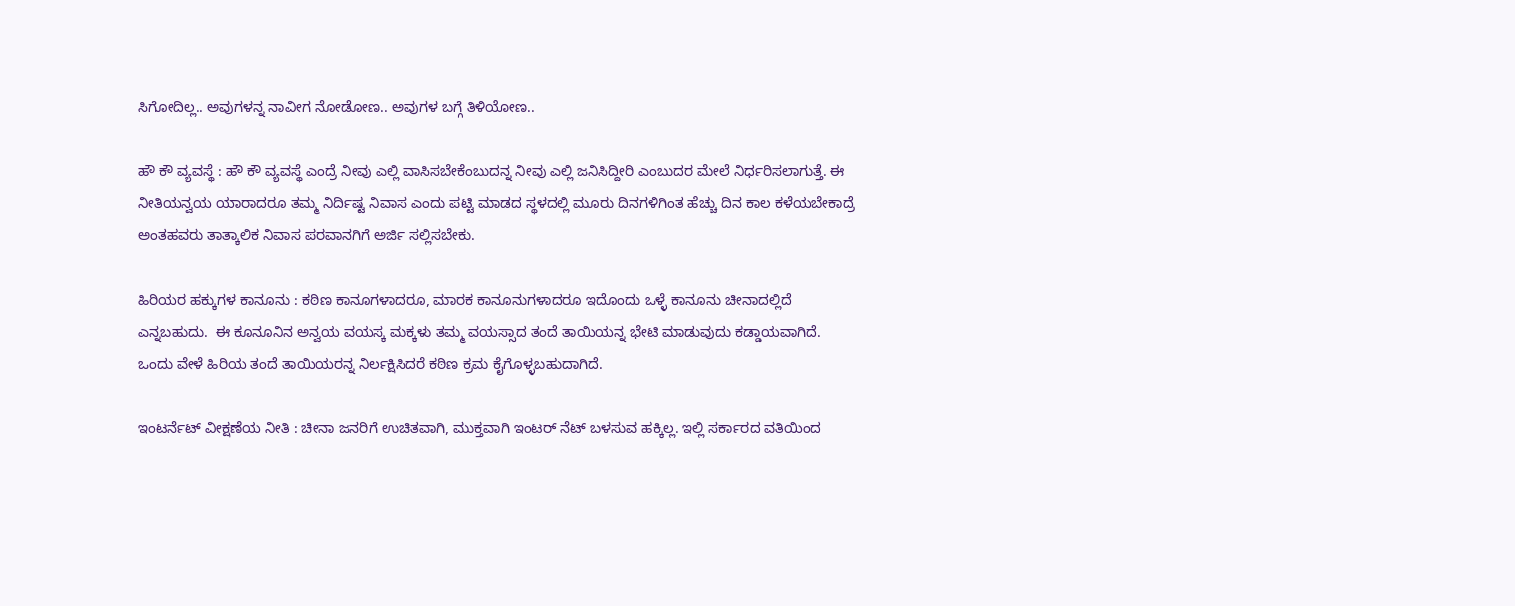ಸಿಗೋದಿಲ್ಲ.. ಅವುಗಳನ್ನ ನಾವೀಗ ನೋಡೋಣ.. ಅವುಗಳ ಬಗ್ಗೆ ತಿಳಿಯೋಣ..

ಹೌ ಕೌ ವ್ಯವಸ್ಥೆ : ಹೌ ಕೌ ವ್ಯವಸ್ಥೆ ಎಂದ್ರೆ ನೀವು ಎಲ್ಲಿ ವಾಸಿಸಬೇಕೆಂಬುದನ್ನ ನೀವು ಎಲ್ಲಿ ಜನಿಸಿದ್ದೀರಿ ಎಂಬುದರ ಮೇಲೆ ನಿರ್ಧರಿಸಲಾಗುತ್ತೆ. ಈ ನೀತಿಯನ್ವಯ ಯಾರಾದರೂ ತಮ್ಮ ನಿರ್ದಿಷ್ಟ ನಿವಾಸ ಎಂದು ಪಟ್ಟಿ ಮಾಡದ ಸ್ಥಳದಲ್ಲಿ ಮೂರು ದಿನಗಳಿಗಿಂತ ಹೆಚ್ಚು ದಿನ ಕಾಲ ಕಳೆಯಬೇಕಾದ್ರೆ ಅಂತಹವರು ತಾತ್ಕಾಲಿಕ ನಿವಾಸ ಪರವಾನಗಿಗೆ ಅರ್ಜಿ ಸಲ್ಲಿಸಬೇಕು.

ಹಿರಿಯರ ಹಕ್ಕುಗಳ ಕಾನೂನು : ಕಠಿಣ ಕಾನೂಗಳಾದರೂ, ಮಾರಕ ಕಾನೂನುಗಳಾದರೂ ಇದೊಂದು ಒಳ್ಳೆ ಕಾನೂನು ಚೀನಾದಲ್ಲಿದೆ ಎನ್ನಬಹುದು.  ಈ ಕೂನೂನಿನ ಅನ್ವಯ ವಯಸ್ಕ ಮಕ್ಕಳು ತಮ್ಮ ವಯಸ್ಸಾದ ತಂದೆ ತಾಯಿಯನ್ನ ಭೇಟಿ ಮಾಡುವುದು ಕಡ್ಡಾಯವಾಗಿದೆ.  ಒಂದು ವೇಳೆ ಹಿರಿಯ ತಂದೆ ತಾಯಿಯರನ್ನ ನಿರ್ಲಕ್ಷಿಸಿದರೆ ಕಠಿಣ ಕ್ರಮ ಕೈಗೊಳ್ಳಬಹುದಾಗಿದೆ.

ಇಂಟರ್ನೆಟ್ ವೀಕ್ಷಣೆಯ ನೀತಿ : ಚೀನಾ ಜನರಿಗೆ ಉಚಿತವಾಗಿ, ಮುಕ್ತವಾಗಿ ಇಂಟರ್ ನೆಟ್ ಬಳಸುವ ಹಕ್ಕಿಲ್ಲ. ಇಲ್ಲಿ ಸರ್ಕಾರದ ವತಿಯಿಂದ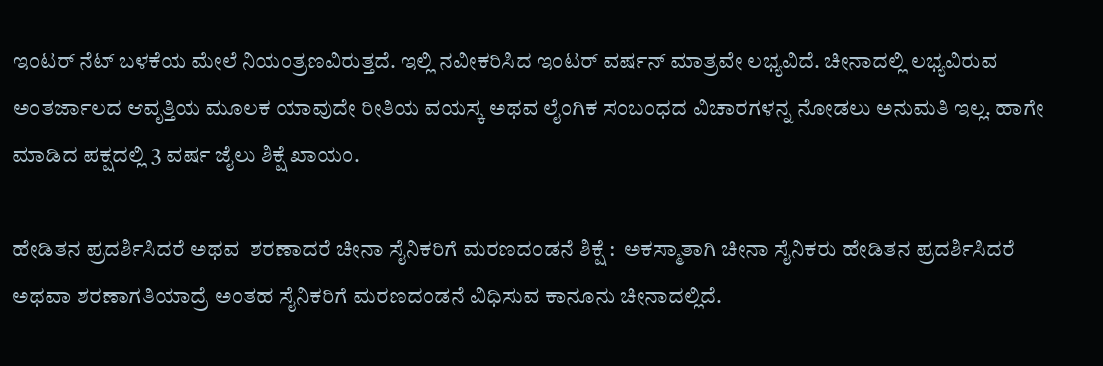ಇಂಟರ್ ನೆಟ್ ಬಳಕೆಯ ಮೇಲೆ ನಿಯಂತ್ರಣವಿರುತ್ತದೆ. ಇಲ್ಲಿ ನವೀಕರಿಸಿದ ಇಂಟರ್ ವರ್ಷನ್ ಮಾತ್ರವೇ ಲಭ್ಯವಿದೆ. ಚೀನಾದಲ್ಲಿ ಲಭ್ಯವಿರುವ ಅಂತರ್ಜಾಲದ ಆವೃತ್ತಿಯ ಮೂಲಕ ಯಾವುದೇ ರೀತಿಯ ವಯಸ್ಕ ಅಥವ ಲೈಂಗಿಕ ಸಂಬಂಧದ ವಿಚಾರಗಳನ್ನ ನೋಡಲು ಅನುಮತಿ ಇಲ್ಲ. ಹಾಗೇ ಮಾಡಿದ ಪಕ್ಷದಲ್ಲಿ 3 ವರ್ಷ ಜೈಲು ಶಿಕ್ಷೆ ಖಾಯಂ.

ಹೇಡಿತನ ಪ್ರದರ್ಶಿಸಿದರೆ ಅಥವ  ಶರಣಾದರೆ ಚೀನಾ ಸೈನಿಕರಿಗೆ ಮರಣದಂಡನೆ ಶಿಕ್ಷೆ :  ಅಕಸ್ಮಾತಾಗಿ ಚೀನಾ ಸೈನಿಕರು ಹೇಡಿತನ ಪ್ರದರ್ಶಿಸಿದರೆ ಅಥವಾ ಶರಣಾಗತಿಯಾದ್ರೆ ಅಂತಹ ಸೈನಿಕರಿಗೆ ಮರಣದಂಡನೆ ವಿಧಿಸುವ ಕಾನೂನು ಚೀನಾದಲ್ಲಿದೆ.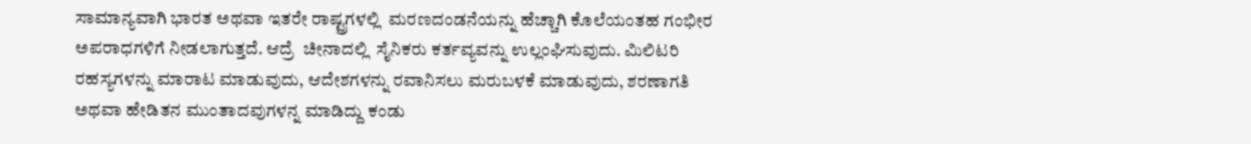ಸಾಮಾನ್ಯವಾಗಿ ಭಾರತ ಅಥವಾ ಇತರೇ ರಾಷ್ಟ್ರಗಳಲ್ಲಿ  ಮರಣದಂಡನೆಯನ್ನು ಹೆಚ್ಚಾಗಿ ಕೊಲೆಯಂತಹ ಗಂಭೀರ ಅಪರಾಧಗಳಿಗೆ ನೀಡಲಾಗುತ್ತದೆ. ಆದ್ರೆ  ಚೀನಾದಲ್ಲಿ  ಸೈನಿಕರು ಕರ್ತವ್ಯವನ್ನು ಉಲ್ಲಂಘಿಸುವುದು. ಮಿಲಿಟರಿ ರಹಸ್ಯಗಳನ್ನು ಮಾರಾಟ ಮಾಡುವುದು, ಆದೇಶಗಳನ್ನು ರವಾನಿಸಲು ಮರುಬಳಕೆ ಮಾಡುವುದು, ಶರಣಾಗತಿ ಅಥವಾ ಹೇಡಿತನ ಮುಂತಾದವುಗಳನ್ನ ಮಾಡಿದ್ದು ಕಂಡು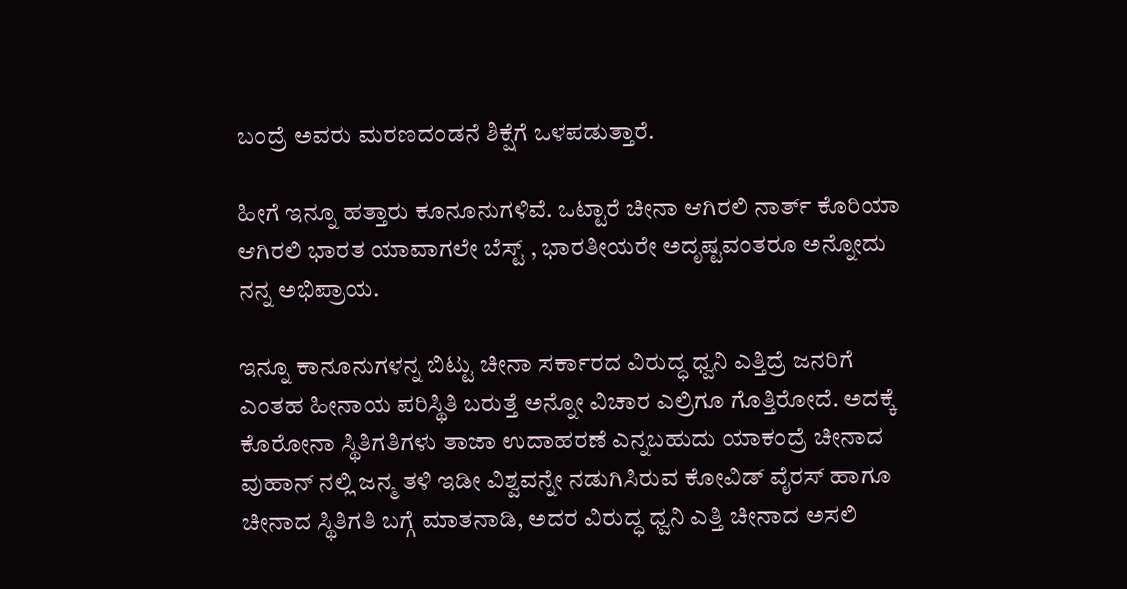ಬಂದ್ರೆ ಅವರು ಮರಣದಂಡನೆ ಶಿಕ್ಷೆಗೆ ಒಳಪಡುತ್ತಾರೆ.

ಹೀಗೆ ಇನ್ನೂ ಹತ್ತಾರು ಕೂನೂನುಗಳಿವೆ. ಒಟ್ಟಾರೆ ಚೀನಾ ಆಗಿರಲಿ ನಾರ್ತ್ ಕೊರಿಯಾ ಆಗಿರಲಿ ಭಾರತ ಯಾವಾಗಲೇ ಬೆಸ್ಟ್ , ಭಾರತೀಯರೇ ಅದೃಷ್ಟವಂತರೂ ಅನ್ನೋದು ನನ್ನ ಅಭಿಪ್ರಾಯ.

ಇನ್ನೂ ಕಾನೂನುಗಳನ್ನ ಬಿಟ್ಟು ಚೀನಾ ಸರ್ಕಾರದ ವಿರುದ್ಧ ಧ್ವನಿ ಎತ್ತಿದ್ರೆ ಜನರಿಗೆ ಎಂತಹ ಹೀನಾಯ ಪರಿಸ್ಥಿತಿ ಬರುತ್ತೆ ಅನ್ನೋ ವಿಚಾರ ಎಲ್ರಿಗೂ ಗೊತ್ತಿರೋದೆ. ಅದಕ್ಕೆ ಕೊರೋನಾ ಸ್ಥಿತಿಗತಿಗಳು ತಾಜಾ ಉದಾಹರಣೆ ಎನ್ನಬಹುದು ಯಾಕಂದ್ರೆ ಚೀನಾದ ವುಹಾನ್ ನಲ್ಲಿ ಜನ್ಮ ತಳಿ ಇಡೀ ವಿಶ್ವವನ್ನೇ ನಡುಗಿಸಿರುವ ಕೋವಿಡ್ ವೈರಸ್ ಹಾಗೂ ಚೀನಾದ ಸ್ಥಿತಿಗತಿ ಬಗ್ಗೆ ಮಾತನಾಡಿ, ಅದರ ವಿರುದ್ಧ ಧ್ವನಿ ಎತ್ತಿ ಚೀನಾದ ಅಸಲಿ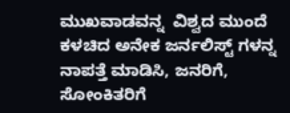ಮುಖವಾಡವನ್ನ  ವಿಶ್ವದ ಮುಂದೆ ಕಳಚಿದ ಅನೇಕ ಜರ್ನಲಿಸ್ಟ್ ಗಳನ್ನ ನಾಪತ್ತೆ ಮಾಡಿಸಿ, ಜನರಿಗೆ, ಸೋಂಕಿತರಿಗೆ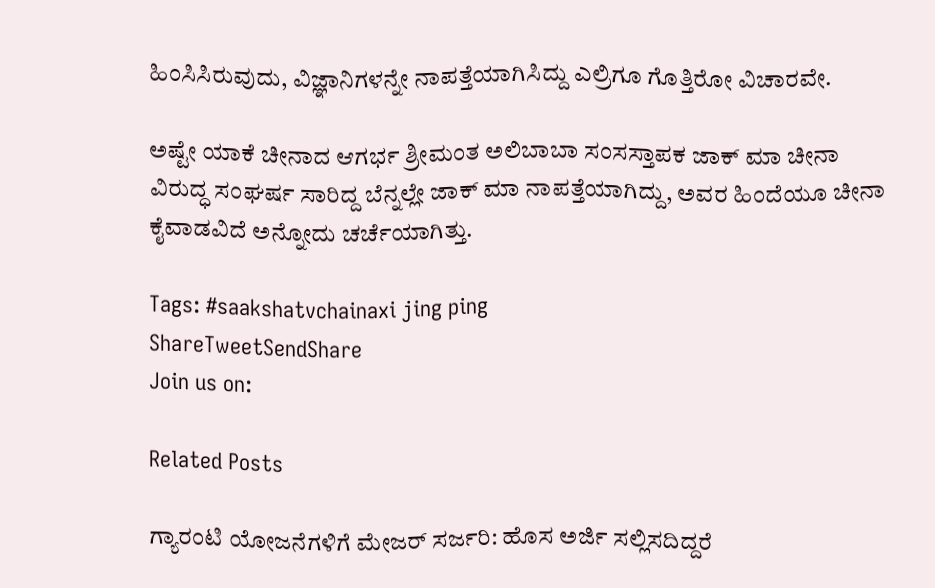ಹಿಂಸಿಸಿರುವುದು, ವಿಜ್ಞಾನಿಗಳನ್ನೇ ನಾಪತ್ತೆಯಾಗಿಸಿದ್ದು ಎಲ್ರಿಗೂ ಗೊತ್ತಿರೋ ವಿಚಾರವೇ.

ಅಷ್ಟೇ ಯಾಕೆ ಚೀನಾದ ಆಗರ್ಭ ಶ್ರೀಮಂತ ಅಲಿಬಾಬಾ ಸಂಸಸ್ತಾಪಕ ಜಾಕ್ ಮಾ ಚೀನಾ ವಿರುದ್ಧ ಸಂಘರ್ಷ ಸಾರಿದ್ದ ಬೆನ್ನಲ್ಲೇ ಜಾಕ್ ಮಾ ನಾಪತ್ತೆಯಾಗಿದ್ದು, ಅವರ ಹಿಂದೆಯೂ ಚೀನಾ ಕೈವಾಡವಿದೆ ಅನ್ನೋದು ಚರ್ಚೆಯಾಗಿತ್ತು.

Tags: #saakshatvchainaxi jing ping
ShareTweetSendShare
Join us on:

Related Posts

ಗ್ಯಾರಂಟಿ ಯೋಜನೆಗಳಿಗೆ ಮೇಜರ್ ಸರ್ಜರಿ: ಹೊಸ ಅರ್ಜಿ ಸಲ್ಲಿಸದಿದ್ದರೆ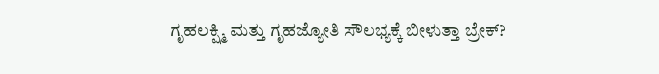ಗೃಹಲಕ್ಷ್ಮಿ ಮತ್ತು ಗೃಹಜ್ಯೋತಿ ಸೌಲಭ್ಯಕ್ಕೆ ಬೀಳುತ್ತಾ ಬ್ರೇಕ್?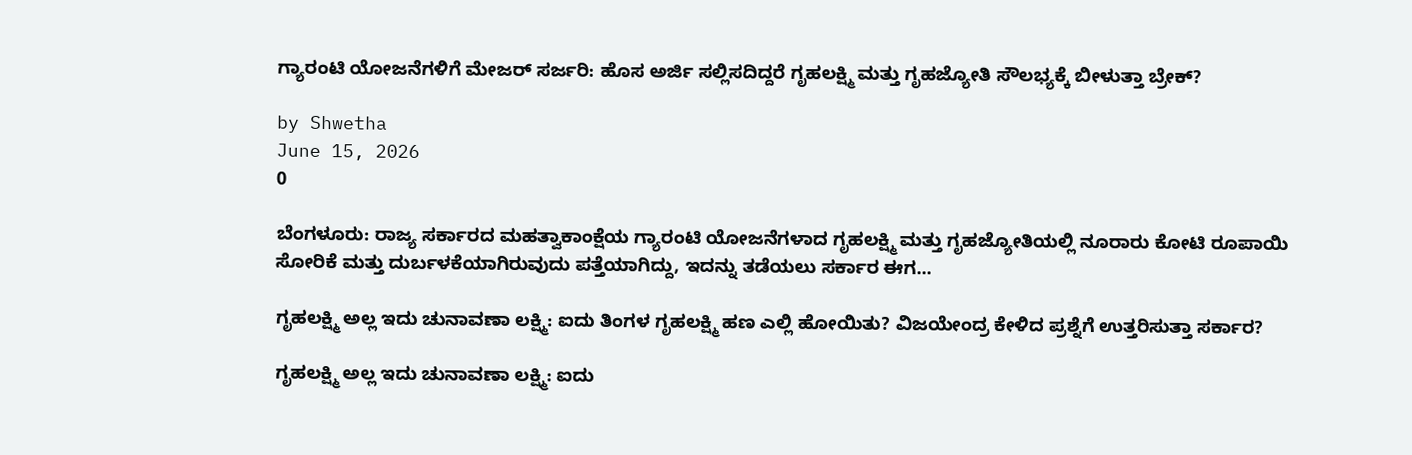ಗ್ಯಾರಂಟಿ ಯೋಜನೆಗಳಿಗೆ ಮೇಜರ್ ಸರ್ಜರಿ: ಹೊಸ ಅರ್ಜಿ ಸಲ್ಲಿಸದಿದ್ದರೆ ಗೃಹಲಕ್ಷ್ಮಿ ಮತ್ತು ಗೃಹಜ್ಯೋತಿ ಸೌಲಭ್ಯಕ್ಕೆ ಬೀಳುತ್ತಾ ಬ್ರೇಕ್?

by Shwetha
June 15, 2026
0

ಬೆಂಗಳೂರು: ರಾಜ್ಯ ಸರ್ಕಾರದ ಮಹತ್ವಾಕಾಂಕ್ಷೆಯ ಗ್ಯಾರಂಟಿ ಯೋಜನೆಗಳಾದ ಗೃಹಲಕ್ಷ್ಮಿ ಮತ್ತು ಗೃಹಜ್ಯೋತಿಯಲ್ಲಿ ನೂರಾರು ಕೋಟಿ ರೂಪಾಯಿ ಸೋರಿಕೆ ಮತ್ತು ದುರ್ಬಳಕೆಯಾಗಿರುವುದು ಪತ್ತೆಯಾಗಿದ್ದು, ಇದನ್ನು ತಡೆಯಲು ಸರ್ಕಾರ ಈಗ...

ಗೃಹಲಕ್ಷ್ಮಿ ಅಲ್ಲ ಇದು ಚುನಾವಣಾ ಲಕ್ಷ್ಮಿ: ಐದು ತಿಂಗಳ ಗೃಹಲಕ್ಷ್ಮಿ ಹಣ ಎಲ್ಲಿ ಹೋಯಿತು? ವಿಜಯೇಂದ್ರ ಕೇಳಿದ ಪ್ರಶ್ನೆಗೆ ಉತ್ತರಿಸುತ್ತಾ ಸರ್ಕಾರ?

ಗೃಹಲಕ್ಷ್ಮಿ ಅಲ್ಲ ಇದು ಚುನಾವಣಾ ಲಕ್ಷ್ಮಿ: ಐದು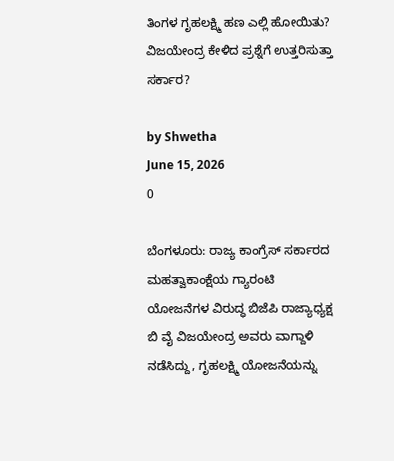ತಿಂಗಳ ಗೃಹಲಕ್ಷ್ಮಿ ಹಣ ಎಲ್ಲಿ ಹೋಯಿತು? ವಿಜಯೇಂದ್ರ ಕೇಳಿದ ಪ್ರಶ್ನೆಗೆ ಉತ್ತರಿಸುತ್ತಾ ಸರ್ಕಾರ?

by Shwetha
June 15, 2026
0

ಬೆಂಗಳೂರು: ರಾಜ್ಯ ಕಾಂಗ್ರೆಸ್ ಸರ್ಕಾರದ ಮಹತ್ವಾಕಾಂಕ್ಷೆಯ ಗ್ಯಾರಂಟಿ ಯೋಜನೆಗಳ ವಿರುದ್ಧ ಬಿಜೆಪಿ ರಾಜ್ಯಾಧ್ಯಕ್ಷ ಬಿ ವೈ ವಿಜಯೇಂದ್ರ ಅವರು ವಾಗ್ದಾಳಿ ನಡೆಸಿದ್ದು, ಗೃಹಲಕ್ಷ್ಮಿ ಯೋಜನೆಯನ್ನು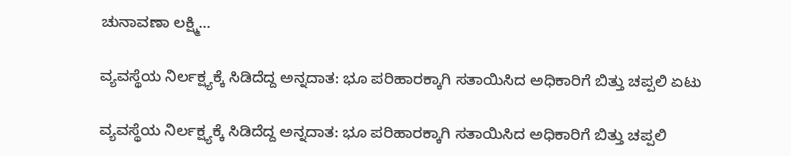ಚುನಾವಣಾ ಲಕ್ಷ್ಮಿ...

ವ್ಯವಸ್ಥೆಯ ನಿರ್ಲಕ್ಷ್ಯಕ್ಕೆ ಸಿಡಿದೆದ್ದ ಅನ್ನದಾತ: ಭೂ ಪರಿಹಾರಕ್ಕಾಗಿ ಸತಾಯಿಸಿದ ಅಧಿಕಾರಿಗೆ ಬಿತ್ತು ಚಪ್ಪಲಿ ಏಟು

ವ್ಯವಸ್ಥೆಯ ನಿರ್ಲಕ್ಷ್ಯಕ್ಕೆ ಸಿಡಿದೆದ್ದ ಅನ್ನದಾತ: ಭೂ ಪರಿಹಾರಕ್ಕಾಗಿ ಸತಾಯಿಸಿದ ಅಧಿಕಾರಿಗೆ ಬಿತ್ತು ಚಪ್ಪಲಿ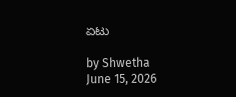ಏಟು

by Shwetha
June 15, 2026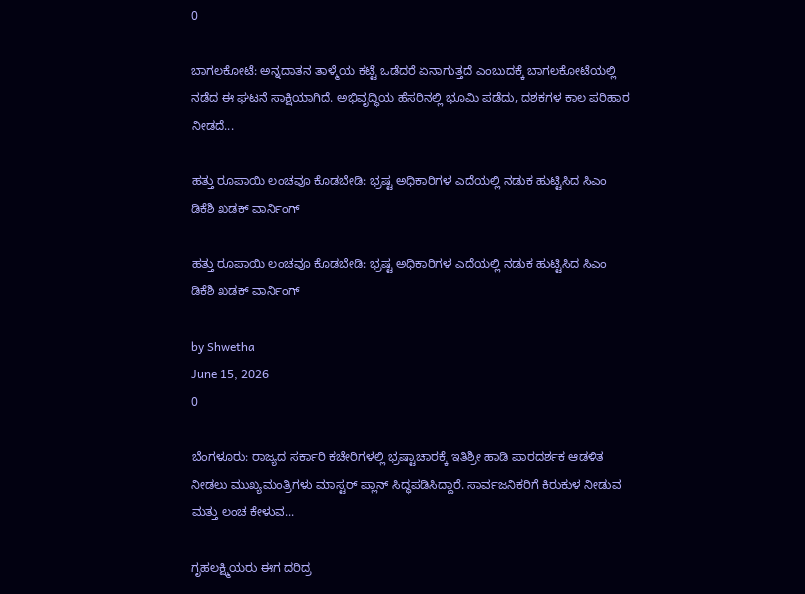0

ಬಾಗಲಕೋಟೆ: ಅನ್ನದಾತನ ತಾಳ್ಮೆಯ ಕಟ್ಟೆ ಒಡೆದರೆ ಏನಾಗುತ್ತದೆ ಎಂಬುದಕ್ಕೆ ಬಾಗಲಕೋಟೆಯಲ್ಲಿ ನಡೆದ ಈ ಘಟನೆ ಸಾಕ್ಷಿಯಾಗಿದೆ. ಅಭಿವೃದ್ಧಿಯ ಹೆಸರಿನಲ್ಲಿ ಭೂಮಿ ಪಡೆದು, ದಶಕಗಳ ಕಾಲ ಪರಿಹಾರ ನೀಡದೆ...

ಹತ್ತು ರೂಪಾಯಿ ಲಂಚವೂ ಕೊಡಬೇಡಿ: ಭ್ರಷ್ಟ ಅಧಿಕಾರಿಗಳ ಎದೆಯಲ್ಲಿ ನಡುಕ ಹುಟ್ಟಿಸಿದ ಸಿಎಂ ಡಿಕೆಶಿ ಖಡಕ್ ವಾರ್ನಿಂಗ್

ಹತ್ತು ರೂಪಾಯಿ ಲಂಚವೂ ಕೊಡಬೇಡಿ: ಭ್ರಷ್ಟ ಅಧಿಕಾರಿಗಳ ಎದೆಯಲ್ಲಿ ನಡುಕ ಹುಟ್ಟಿಸಿದ ಸಿಎಂ ಡಿಕೆಶಿ ಖಡಕ್ ವಾರ್ನಿಂಗ್

by Shwetha
June 15, 2026
0

ಬೆಂಗಳೂರು: ರಾಜ್ಯದ ಸರ್ಕಾರಿ ಕಚೇರಿಗಳಲ್ಲಿ ಭ್ರಷ್ಟಾಚಾರಕ್ಕೆ ಇತಿಶ್ರೀ ಹಾಡಿ ಪಾರದರ್ಶಕ ಆಡಳಿತ ನೀಡಲು ಮುಖ್ಯಮಂತ್ರಿಗಳು ಮಾಸ್ಟರ್ ಪ್ಲಾನ್ ಸಿದ್ಧಪಡಿಸಿದ್ದಾರೆ. ಸಾರ್ವಜನಿಕರಿಗೆ ಕಿರುಕುಳ ನೀಡುವ ಮತ್ತು ಲಂಚ ಕೇಳುವ...

ಗೃಹಲಕ್ಷ್ಮಿಯರು ಈಗ ದರಿದ್ರ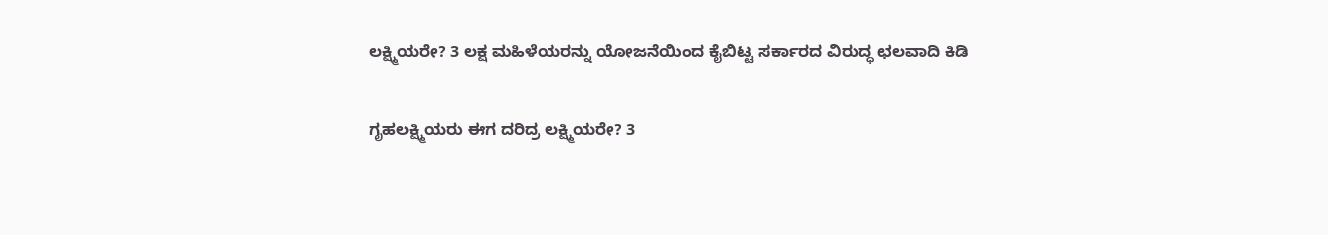ಲಕ್ಷ್ಮಿಯರೇ? 3 ಲಕ್ಷ ಮಹಿಳೆಯರನ್ನು ಯೋಜನೆಯಿಂದ ಕೈಬಿಟ್ಟ ಸರ್ಕಾರದ ವಿರುದ್ಧ ಛಲವಾದಿ ಕಿಡಿ

ಗೃಹಲಕ್ಷ್ಮಿಯರು ಈಗ ದರಿದ್ರ ಲಕ್ಷ್ಮಿಯರೇ? 3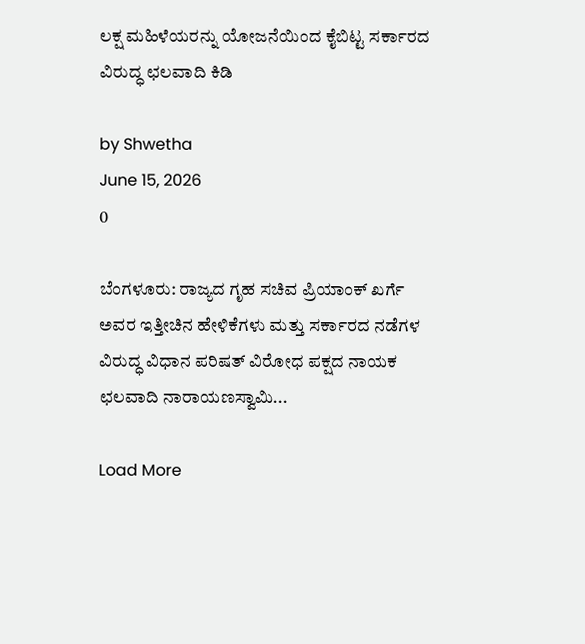ಲಕ್ಷ ಮಹಿಳೆಯರನ್ನು ಯೋಜನೆಯಿಂದ ಕೈಬಿಟ್ಟ ಸರ್ಕಾರದ ವಿರುದ್ಧ ಛಲವಾದಿ ಕಿಡಿ

by Shwetha
June 15, 2026
0

ಬೆಂಗಳೂರು: ರಾಜ್ಯದ ಗೃಹ ಸಚಿವ ಪ್ರಿಯಾಂಕ್ ಖರ್ಗೆ ಅವರ ಇತ್ತೀಚಿನ ಹೇಳಿಕೆಗಳು ಮತ್ತು ಸರ್ಕಾರದ ನಡೆಗಳ ವಿರುದ್ಧ ವಿಧಾನ ಪರಿಷತ್ ವಿರೋಧ ಪಕ್ಷದ ನಾಯಕ ಛಲವಾದಿ ನಾರಾಯಣಸ್ವಾಮಿ...

Load More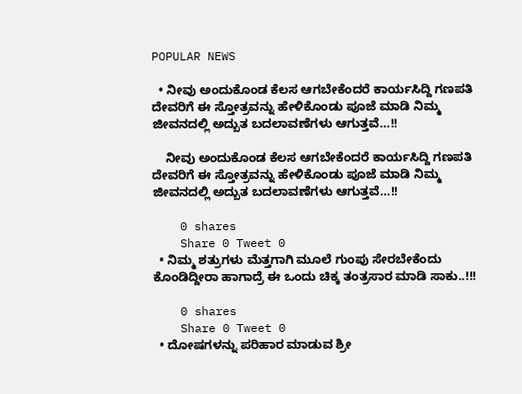POPULAR NEWS

  • ನೀವು ಅಂದುಕೊಂಡ ಕೆಲಸ ಆಗಬೇಕೆಂದರೆ ಕಾರ್ಯಸಿದ್ದಿ ಗಣಪತಿ ದೇವರಿಗೆ ಈ ಸ್ತೋತ್ರವನ್ನು ಹೇಳಿಕೊಂಡು ಪೂಜೆ ಮಾಡಿ ನಿಮ್ಮ ಜೀವನದಲ್ಲಿ ಅದ್ಬುತ ಬದಲಾವಣೆಗಳು ಆಗುತ್ತವೆ…!!

    ನೀವು ಅಂದುಕೊಂಡ ಕೆಲಸ ಆಗಬೇಕೆಂದರೆ ಕಾರ್ಯಸಿದ್ದಿ ಗಣಪತಿ ದೇವರಿಗೆ ಈ ಸ್ತೋತ್ರವನ್ನು ಹೇಳಿಕೊಂಡು ಪೂಜೆ ಮಾಡಿ ನಿಮ್ಮ ಜೀವನದಲ್ಲಿ ಅದ್ಬುತ ಬದಲಾವಣೆಗಳು ಆಗುತ್ತವೆ…!!

    0 shares
    Share 0 Tweet 0
  • ನಿಮ್ಮ ಶತ್ರುಗಳು ಮೆತ್ತಗಾಗಿ ಮೂಲೆ ಗುಂಪು ಸೇರಬೇಕೆಂದು ಕೊಂಡಿದ್ದೀರಾ ಹಾಗಾದ್ರೆ ಈ ಒಂದು ಚಿಕ್ಕ ತಂತ್ರಸಾರ ಮಾಡಿ ಸಾಕು..!!!

    0 shares
    Share 0 Tweet 0
  • ದೋಷಗಳನ್ನು ಪರಿಹಾರ ಮಾಡುವ ಶ್ರೀ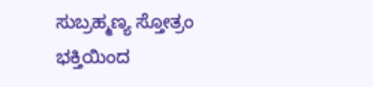ಸುಬ್ರಹ್ಮಣ್ಯ ಸ್ತೋತ್ರಂ ಭಕ್ತಿಯಿಂದ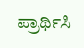ಪ್ರಾರ್ಥಿಸಿ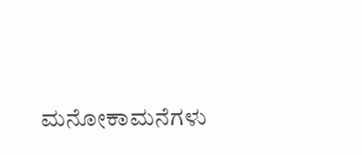ಮನೋಕಾಮನೆಗಳು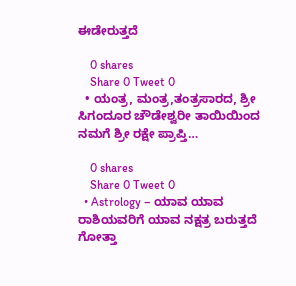ಈಡೇರುತ್ತದೆ

    0 shares
    Share 0 Tweet 0
  • ಯಂತ್ರ, ಮಂತ್ರ,ತಂತ್ರಸಾರದ, ಶ್ರೀ ಸಿಗಂದೂರ ಚೌಡೇಶ್ವರೀ ತಾಯಿಯಿಂದ ನಮಗೆ ಶ್ರೀ ರಕ್ಷೇ ಪ್ರಾಪ್ತಿ…

    0 shares
    Share 0 Tweet 0
  • Astrology – ಯಾವ ಯಾವ ರಾಶಿಯವರಿಗೆ ಯಾವ ನಕ್ಷತ್ರ ಬರುತ್ತದೆ ಗೋತ್ತಾ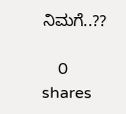ನಿಮಗೆ..??

    0 shares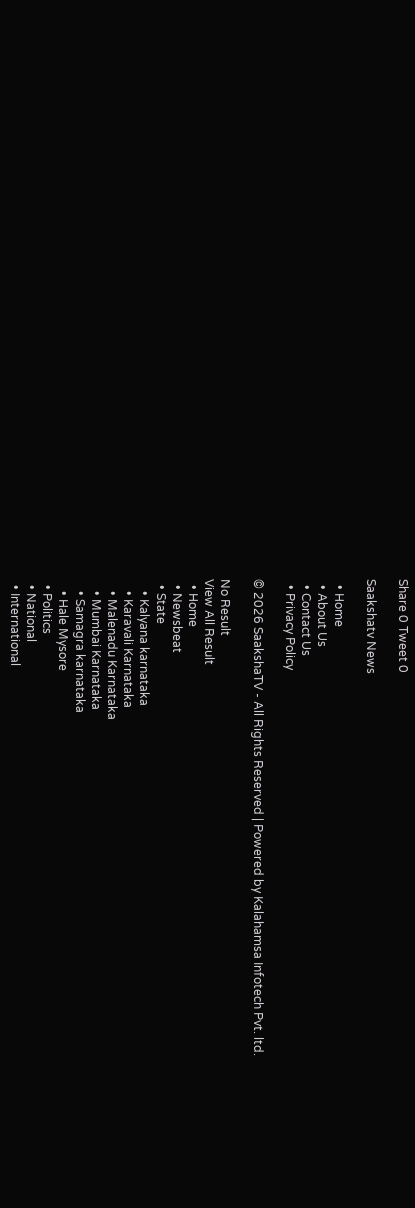Share 0 Tweet 0

Saakshatv News

  • Home
  • About Us
  • Contact Us
  • Privacy Policy

© 2026 SaakshaTV - All Rights Reserved | Powered by Kalahamsa Infotech Pvt. ltd.

No Result
View All Result
  • Home
  • Newsbeat
  • State
    • Kalyana karnataka
    • Karavali Karnataka
    • Malenadu Karnataka
    • Mumbai Karnataka
    • Samagra karnataka
    • Hale Mysore
  • Politics
  • National
  • International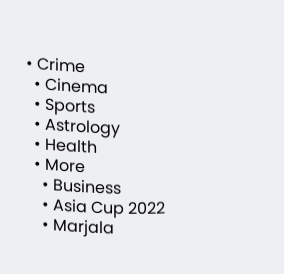• Crime
  • Cinema
  • Sports
  • Astrology
  • Health
  • More
    • Business
    • Asia Cup 2022
    • Marjala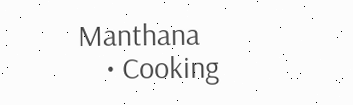Manthana
    • Cooking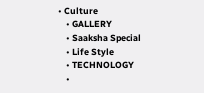• Culture
    • GALLERY
    • Saaksha Special
    • Life Style
    • TECHNOLOGY
    •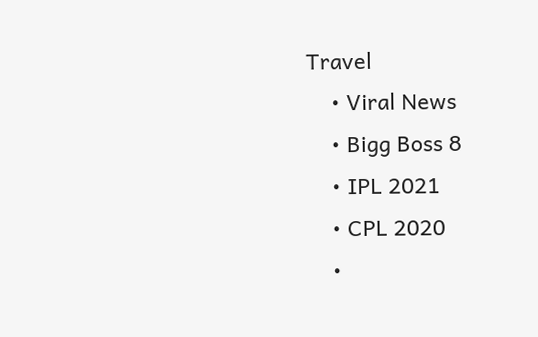Travel
    • Viral News
    • Bigg Boss 8
    • IPL 2021
    • CPL 2020
    •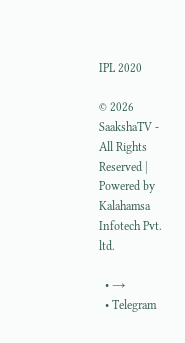IPL 2020

© 2026 SaakshaTV - All Rights Reserved | Powered by Kalahamsa Infotech Pvt. ltd.

  • →
  • Telegram